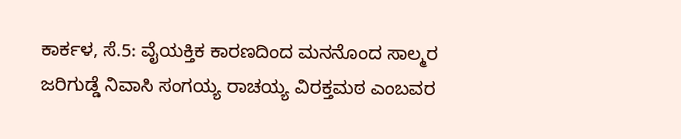ಕಾರ್ಕಳ, ಸೆ.5: ವೈಯಕ್ತಿಕ ಕಾರಣದಿಂದ ಮನನೊಂದ ಸಾಲ್ಮರ ಜರಿಗುಡ್ಡೆ ನಿವಾಸಿ ಸಂಗಯ್ಯ ರಾಚಯ್ಯ ವಿರಕ್ತಮಠ ಎಂಬವರ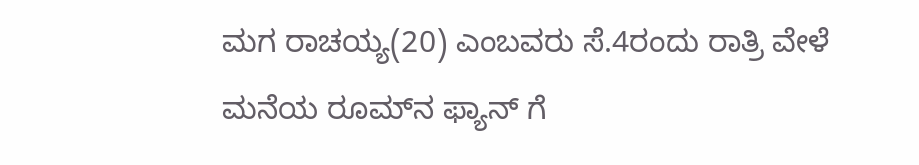ಮಗ ರಾಚಯ್ಯ(20) ಎಂಬವರು ಸೆ.4ರಂದು ರಾತ್ರಿ ವೇಳೆ ಮನೆಯ ರೂಮ್‌ನ ಫ್ಯಾನ್ ಗೆ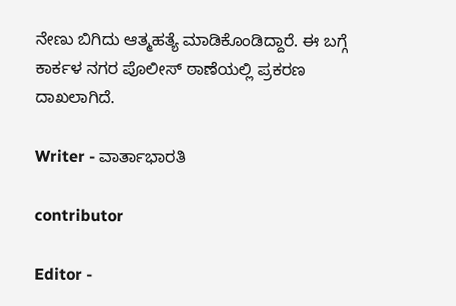ನೇಣು ಬಿಗಿದು ಆತ್ಮಹತ್ಯೆ ಮಾಡಿಕೊಂಡಿದ್ದಾರೆ. ಈ ಬಗ್ಗೆ ಕಾರ್ಕಳ ನಗರ ಪೊಲೀಸ್ ಠಾಣೆಯಲ್ಲಿ ಪ್ರಕರಣ ದಾಖಲಾಗಿದೆ.

Writer - ವಾರ್ತಾಭಾರತಿ

contributor

Editor -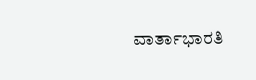ವಾರ್ತಾಭಾರತಿ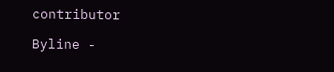contributor

Byline -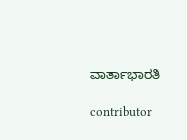ವಾರ್ತಾಭಾರತಿ

contributor